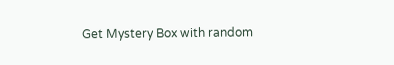Get Mystery Box with random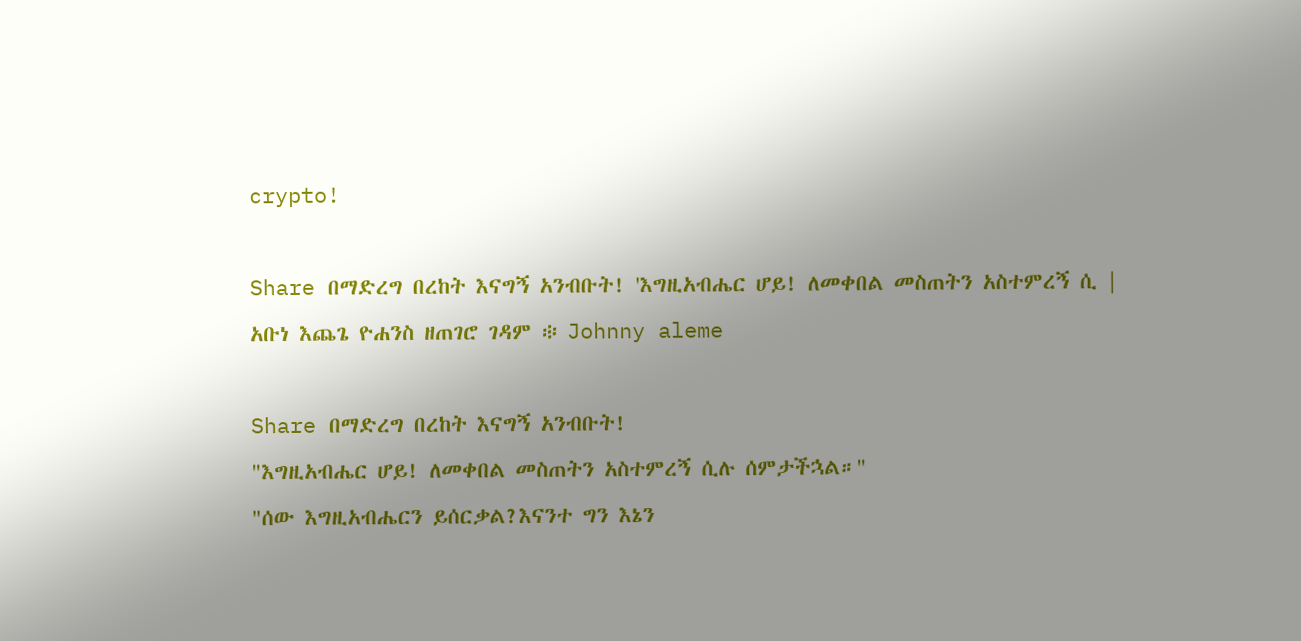crypto!

Share በማድረግ በረከት እናግኝ አንብቡት! 'እግዚአብሔር ሆይ! ለመቀበል መስጠትን አስተምረኝ ሲ | አቡነ እጨጌ ዮሐንስ ዘጠገሮ ገዳም ፨ Johnny aleme

Share በማድረግ በረከት እናግኝ አንብቡት!
"እግዚአብሔር ሆይ! ለመቀበል መስጠትን አስተምረኝ ሲሉ ሰምታችኋል።"
"ሰው እግዚአብሔርን ይሰርቃል?እናንተ ግን እኔን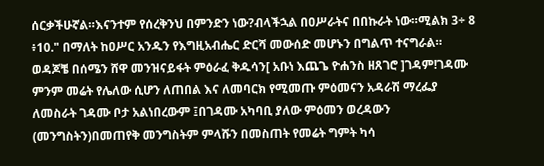ሰርቃችሁኛል።እናንተም የሰረቅንህ በምንድን ነው?ብላችኋል በዐሥራትና በበኩራት ነው።ሚልክ 3÷ 8 ፥10." በማለት ከዐሥር አንዱን የእግዚአብሔር ድርሻ መውሰድ መሆኑን በግልጥ ተናግራል።
ወዳጆቼ በሰሜን ሸዋ መንዝናይፋት ምዕራፈ ቅዱሳን[ አቡነ እጨጌ ዮሐንስ ዘጸገሮ ]ገዳም!ገዳሙ ምንም መሬት የሌለው ሲሆን ለጠበል እና ለመባርክ የሚመጡ ምዕመናን አዳራሽ ማረፌያ ለመስራት ገዳሙ ቦታ አልነበረውም ፤በገዳሙ አካባቢ ያለው ምዕመን ወረዳውን (መንግስትን)በመጠየቅ መንግስትም ምላሹን በመስጠት የመሬት ግምት ካሳ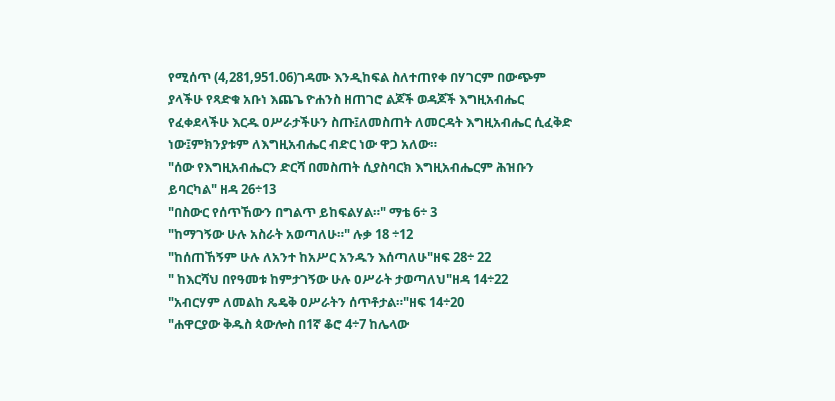የሚሰጥ (4,281,951.06)ገዳሙ እንዲከፍል ስለተጠየቀ በሃገርም በውጭም ያላችሁ የጻድቁ አቡነ እጨጌ ዮሐንስ ዘጠገሮ ልጆች ወዳጆች እግዚአብሔር የፈቀደላችሁ እርዱ ዐሥራታችሁን ስጡ፤ለመስጠት ለመርዳት እግዚአብሔር ሲፈቅድ ነው፤ምክንያቱም ለእግዚአብሔር ብድር ነው ዋጋ አለው።
"ሰው የእግዚአብሔርን ድርሻ በመስጠት ሲያስባርክ እግዚአብሔርም ሕዝቡን ይባርካል" ዘዳ 26÷13
"በስውር የሰጥኸውን በግልጥ ይከፍልሃል።" ማቴ 6÷ 3
"ከማገኝው ሁሉ አስራት አወጣለሁ።" ሉቃ 18 ÷12
"ከሰጠኸኝም ሁሉ ለአንተ ከአሥር አንዱን እሰጣለሁ"ዘፍ 28÷ 22
" ከእርሻህ በየዓመቱ ከምታገኝው ሁሉ ዐሥራት ታወጣለህ"ዘዳ 14÷22
"አብርሃም ለመልከ ጼዴቅ ዐሥራትን ሰጥቶታል።"ዘፍ 14÷20
"ሐዋርያው ቅዱስ ጳውሎስ በ1ኛ ቆሮ 4÷7 ከሌላው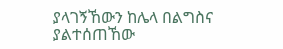ያላገኝኸውን ከሌላ በልግስና ያልተሰጠኸው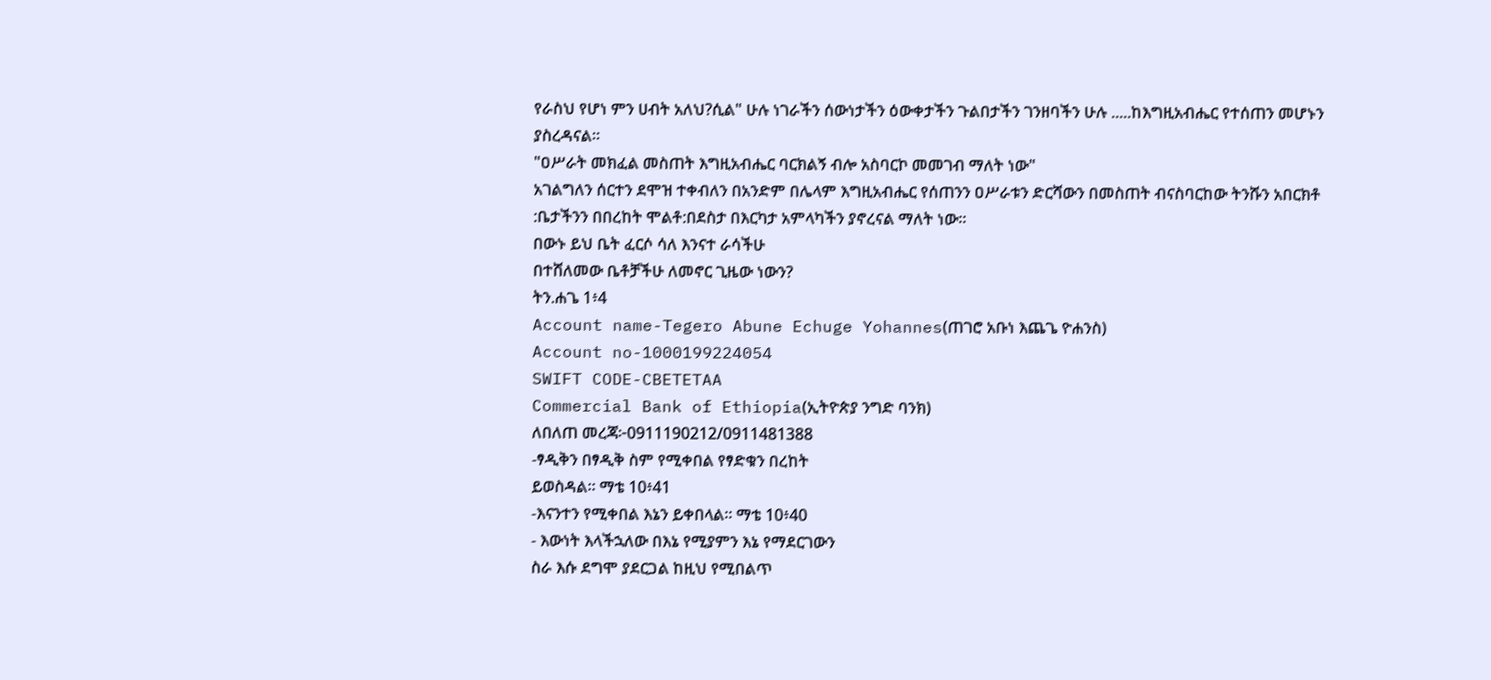የራስህ የሆነ ምን ሀብት አለህ?ሲል" ሁሉ ነገራችን ሰውነታችን ዕውቀታችን ጉልበታችን ገንዘባችን ሁሉ .....ከእግዚአብሔር የተሰጠን መሆኑን ያስረዳናል።
"ዐሥራት መክፈል መስጠት እግዚአብሔር ባርክልኝ ብሎ አስባርኮ መመገብ ማለት ነው"
አገልግለን ሰርተን ደሞዝ ተቀብለን በአንድም በሌላም እግዚአብሔር የሰጠንን ዐሥራቱን ድርሻውን በመስጠት ብናስባርከው ትንሹን አበርክቶ :ቤታችንን በበረከት ሞልቶ:በደስታ በእርካታ አምላካችን ያኖረናል ማለት ነው።
በውኑ ይህ ቤት ፈርሶ ሳለ እንናተ ራሳችሁ
በተሸለመው ቤቶቻችሁ ለመኖር ጊዜው ነውን?
ትን.ሐጌ 1፥4
Account name-Tegero Abune Echuge Yohannes(ጠገሮ አቡነ እጨጌ ዮሐንስ)
Account no-1000199224054
SWIFT CODE-CBETETAA
Commercial Bank of Ethiopia(ኢትዮጵያ ንግድ ባንክ)
ለበለጠ መረጃ፦0911190212/0911481388
-ፃዲቅን በፃዲቅ ስም የሚቀበል የፃድቁን በረከት
ይወስዳል። ማቴ 10፥41
-እናንተን የሚቀበል እኔን ይቀበላል። ማቴ 10፥40
- እውነት እላችኋለው በእኔ የሚያምን እኔ የማደርገውን
ስራ እሱ ደግሞ ያደርጋል ከዚህ የሚበልጥ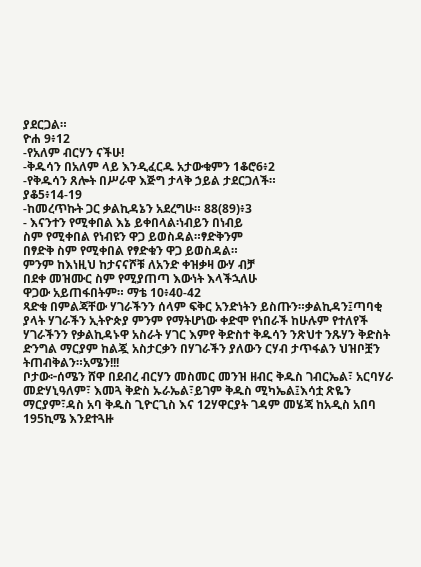ያደርጋል።
ዮሐ 9፥12
-የአለም ብርሃን ናችሁ!
-ቅዱሳን በአለም ላይ እንዲፈርዱ አታውቁምን 1ቆሮ6፥2
-የቅዱሳን ጸሎት በሥራዋ እጅግ ታላቅ ኃይል ታደርጋለች።
ያቆ5፥14-19
-ከመረጥኩት ጋር ቃልኪዳኔን አደረግሁ። 88(89)፥3
- እናንተን የሚቀበል እኔ ይቀበላል፡ነብይን በነብይ
ስም የሚቀበል የነብዩን ዋጋ ይወስዳል።ፃድቅንም
በፃድቅ ስም የሚቀበል የፃድቁን ዋጋ ይወስዳል።
ምንም ከእነዚህ ከታናናሾቹ ለአንድ ቀዝቃዛ ውሃ ብቻ
በደቀ መዝሙር ስም የሚያጠጣ እውነት እላችኋለሁ
ዋጋው አይጠፋበትም። ማቴ 10፥40-42
ጻድቁ በምልጃቸው ሃገራችንን ሰላም ፍቅር አንድነትን ይስጡን።ቃልኪዳን፤ጣባቂ ያላት ሃገራችን ኢትዮጵያ ምንም የማትሆነው ቀድሞ የነበራች ከሁሉም የተለየች ሃገራችንን የቃልኪዳኑዋ አስራት ሃገር እምየ ቅድስተ ቅዱሳን ንጽህተ ንጹሃን ቅድስት ድንግል ማርያም ከልጇ አስታርቃን በሃገራችን ያለውን ርሃብ ታጥፋልን ህዝቦቿን ትጠብቅልን።አሜን!!!
ቦታው፦ሰሜን ሸዋ በደብረ ብርሃን መስመር መንዝ ዘብር ቅዱስ ገብርኤል፣ አርባሃራ መድሃኒዓለም፣ እመጓ ቅድስ ኡራኤል፣ይገም ቅዱስ ሚካኤል፤እሳቷ ጽዬን ማርያም፣ዳስ አባ ቅዱስ ጊዮርጊስ እና 12ሃዋርያት ገዳም መሄጃ ከአዲስ አበባ 195ኪሜ እንደተጓዙ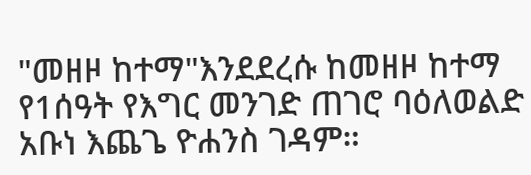"መዘዞ ከተማ"እንደደረሱ ከመዘዞ ከተማ የ1ሰዓት የእግር መንገድ ጠገሮ ባዕለወልድ አቡነ እጨጌ ዮሐንስ ገዳም።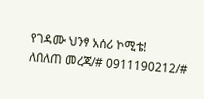የገዳሙ ህንፃ አሰሪ ኮሚቴ!
ለበለጠ መረጃ/# 0911190212/#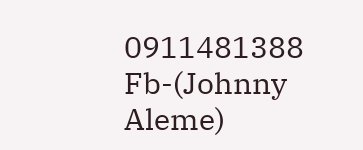0911481388
Fb-(Johnny Aleme)